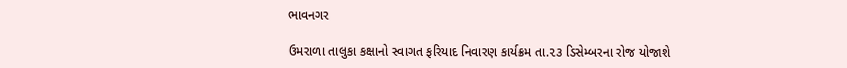ભાવનગર

ઉમરાળા તાલુકા કક્ષાનો સ્વાગત ફરિયાદ નિવારણ કાર્યક્રમ તા.૨૩ ડિસેમ્બરના રોજ યોજાશે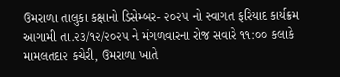ઉમરાળા તાલુકા કક્ષાનો ડિસેમ્બર- ૨૦૨૫ નો સ્વાગત ફરિયાદ કાર્યક્રમ આગામી તા.૨૩/૧૨/૨૦૨૫ ને મંગળવારના રોજ સવારે ૧૧:૦૦ કલાકે મામલતદા૨ કચેરી, ઉમરાળા ખાતે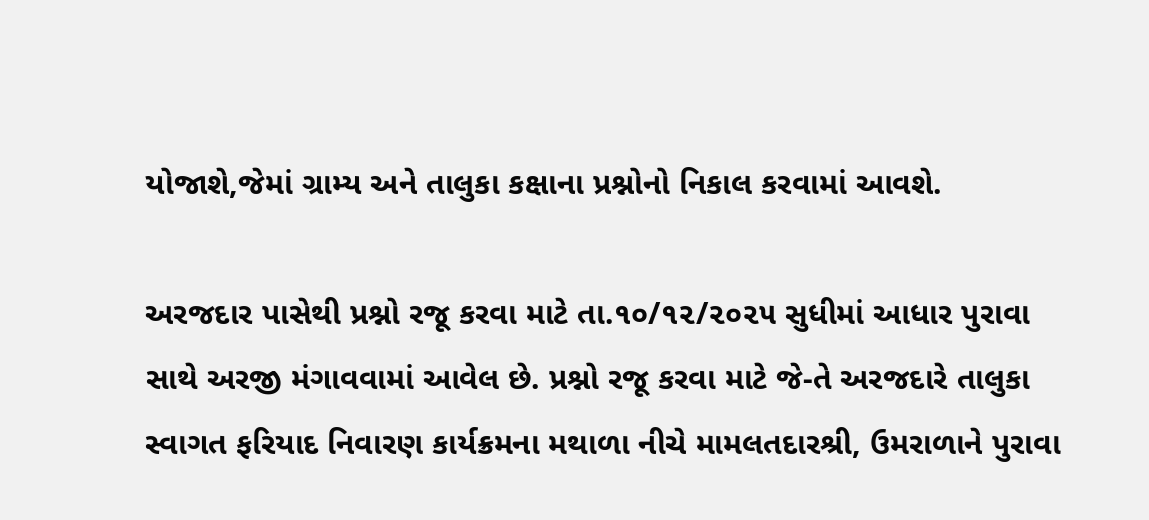યોજાશે,જેમાં ગ્રામ્ય અને તાલુકા કક્ષાના પ્રશ્નોનો નિકાલ કરવામાં આવશે.

અરજદાર પાસેથી પ્રશ્નો રજૂ કરવા માટે તા.૧૦/૧૨/૨૦૨૫ સુધીમાં આધાર પુરાવા સાથે અરજી મંગાવવામાં આવેલ છે. પ્રશ્નો રજૂ કરવા માટે જે-તે અરજદારે તાલુકા સ્વાગત ફરિયાદ નિવારણ કાર્યક્રમના મથાળા નીચે મામલતદારશ્રી, ઉમરાળાને પુરાવા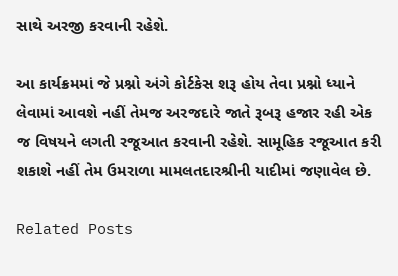સાથે અરજી કરવાની રહેશે.

આ કાર્યક્રમમાં જે પ્રશ્નો અંગે કોર્ટકેસ શરૂ હોય તેવા પ્રશ્નો ધ્યાને લેવામાં આવશે નહીં તેમજ અરજદારે જાતે રૂબરૂ હજાર રહી એક જ વિષયને લગતી રજૂઆત કરવાની રહેશે. સામૂહિક રજૂઆત કરી શકાશે નહીં તેમ ઉમરાળા મામલતદારશ્રીની યાદીમાં જણાવેલ છે.

Related Posts